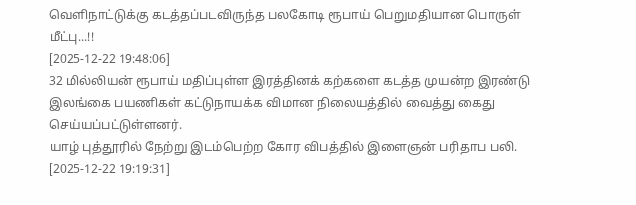வெளிநாட்டுக்கு கடத்தப்படவிருந்த பலகோடி ரூபாய் பெறுமதியான பொருள் மீட்பு...!!
[2025-12-22 19:48:06]
32 மில்லியன் ரூபாய் மதிப்புள்ள இரத்தினக் கற்களை கடத்த முயன்ற இரண்டு இலங்கை பயணிகள் கட்டுநாயக்க விமான நிலையத்தில் வைத்து கைது செய்யப்பட்டுள்ளனர்.
யாழ் புத்தூரில் நேற்று இடம்பெற்ற கோர விபத்தில் இளைஞன் பரிதாப பலி.
[2025-12-22 19:19:31]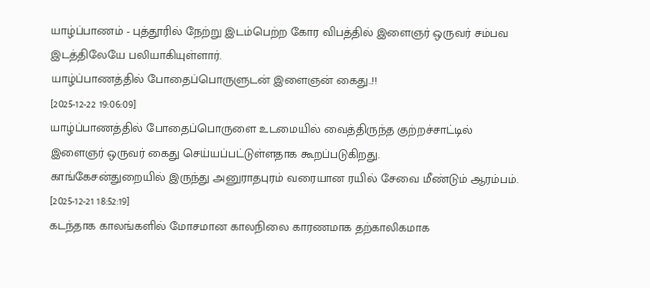யாழ்ப்பாணம் - புத்தூரில் நேற்று இடம்பெற்ற கோர விபத்தில் இளைஞர் ஒருவர் சம்பவ இடத்திலேயே பலியாகியுள்ளார்.
யாழ்ப்பாணத்தில் போதைப்பொருளுடன் இளைஞன் கைது..!!
[2025-12-22 19:06:09]
யாழ்ப்பாணத்தில் போதைப்பொருளை உடமையில் வைத்திருந்த குற்றச்சாட்டில் இளைஞர் ஒருவர் கைது செய்யப்பட்டுள்ளதாக கூறப்படுகிறது.
காங்கேசன்துறையில் இருந்து அனுராதபுரம் வரையான ரயில் சேவை மீண்டும் ஆரம்பம்.
[2025-12-21 18:52:19]
கடந்தாக காலங்களில் மோசமான காலநிலை காரணமாக தற்காலிகமாக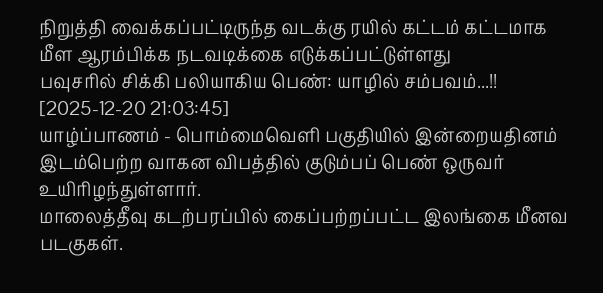நிறுத்தி வைக்கப்பட்டிருந்த வடக்கு ரயில் கட்டம் கட்டமாக மீள ஆரம்பிக்க நடவடிக்கை எடுக்கப்பட்டுள்ளது
பவுசரில் சிக்கி பலியாகிய பெண்: யாழில் சம்பவம்...!!
[2025-12-20 21:03:45]
யாழ்ப்பாணம் - பொம்மைவெளி பகுதியில் இன்றையதினம் இடம்பெற்ற வாகன விபத்தில் குடும்பப் பெண் ஒருவர் உயிரிழந்துள்ளார்.
மாலைத்தீவு கடற்பரப்பில் கைப்பற்றப்பட்ட இலங்கை மீனவ படகுகள்.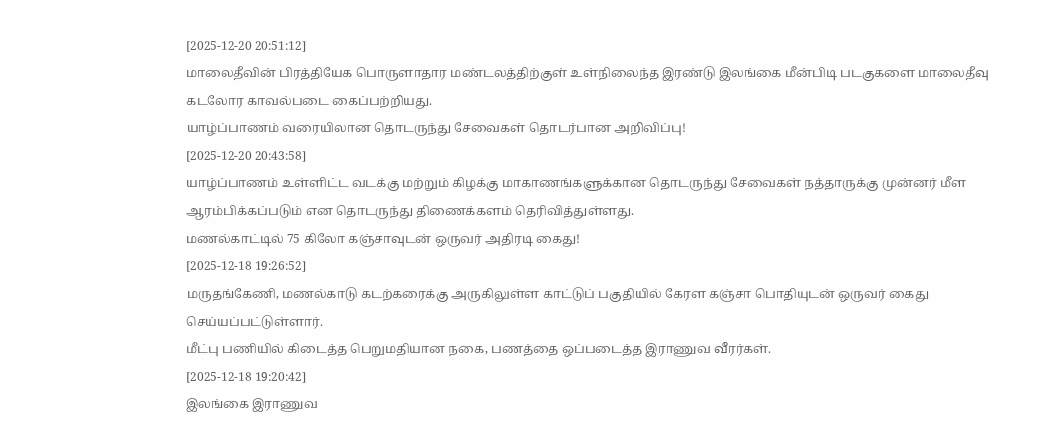[2025-12-20 20:51:12]
மாலைதீவின் பிரத்தியேக பொருளாதார மண்டலத்திற்குள் உள்நிலைந்த இரண்டு இலங்கை மீன்பிடி படகுகளை மாலைதீவு கடலோர காவல்படை கைப்பற்றியது.
யாழ்ப்பாணம் வரையிலான தொடருந்து சேவைகள் தொடர்பான அறிவிப்பு!
[2025-12-20 20:43:58]
யாழ்ப்பாணம் உள்ளிட்ட வடக்கு மற்றும் கிழக்கு மாகாணங்களுக்கான தொடருந்து சேவைகள் நத்தாருக்கு முன்னர் மீள ஆரம்பிக்கப்படும் என தொடருந்து திணைக்களம் தெரிவித்துள்ளது.
மணல்காட்டில் 75 கிலோ கஞ்சாவுடன் ஒருவர் அதிரடி கைது!
[2025-12-18 19:26:52]
மருதங்கேணி, மணல்காடு கடற்கரைக்கு அருகிலுள்ள காட்டுப் பகுதியில் கேரள கஞ்சா பொதியுடன் ஒருவர் கைது செய்யப்பட்டுள்ளார்.
மீட்பு பணியில் கிடைத்த பெறுமதியான நகை, பணத்தை ஒப்படைத்த இராணுவ வீரர்கள்.
[2025-12-18 19:20:42]
இலங்கை இராணுவ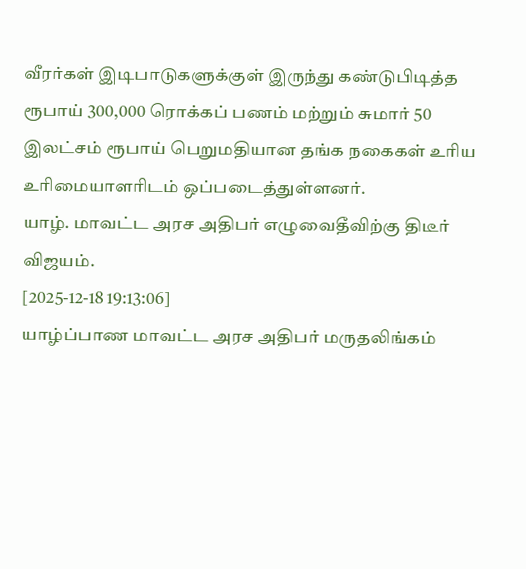வீரர்கள் இடிபாடுகளுக்குள் இருந்து கண்டுபிடித்த ரூபாய் 300,000 ரொக்கப் பணம் மற்றும் சுமார் 50 இலட்சம் ரூபாய் பெறுமதியான தங்க நகைகள் உரிய உரிமையாளரிடம் ஒப்படைத்துள்ளனர்.
யாழ். மாவட்ட அரச அதிபர் எழுவைதீவிற்கு திடீர் விஜயம்.
[2025-12-18 19:13:06]
யாழ்ப்பாண மாவட்ட அரச அதிபர் மருதலிங்கம்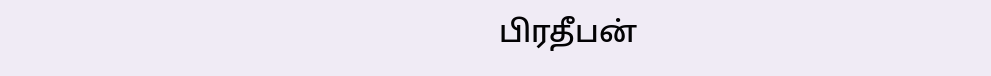பிரதீபன்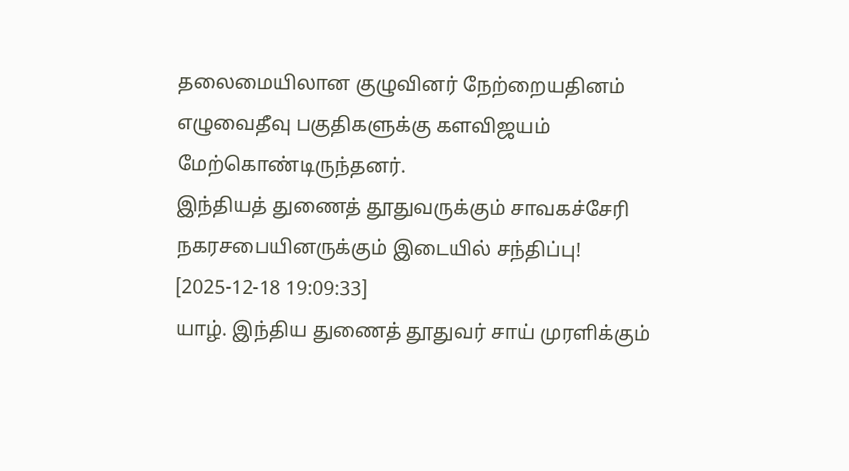தலைமையிலான குழுவினர் நேற்றையதினம் எழுவைதீவு பகுதிகளுக்கு களவிஜயம் மேற்கொண்டிருந்தனர்.
இந்தியத் துணைத் தூதுவருக்கும் சாவகச்சேரி நகரசபையினருக்கும் இடையில் சந்திப்பு!
[2025-12-18 19:09:33]
யாழ். இந்திய துணைத் தூதுவர் சாய் முரளிக்கும்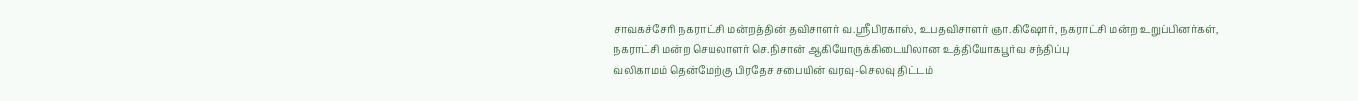சாவகச்சேரி நகராட்சி மன்றத்தின் தவிசாளர் வ.ஶ்ரீபிரகாஸ், உபதவிசாளர் ஞா.கிஷோர், நகராட்சி மன்ற உறுப்பினர்கள், நகராட்சி மன்ற செயலாளர் செ.நிசான் ஆகியோருக்கிடையிலான உத்தியோகபூர்வ சந்திப்பு
வலிகாமம் தென்மேற்கு பிரதேச சபையின் வரவு-செலவு திட்டம்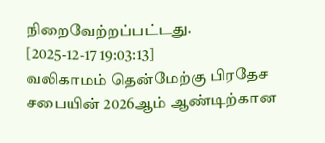நிறைவேற்றப்பட்டது.
[2025-12-17 19:03:13]
வலிகாமம் தென்மேற்கு பிரதேச சபையின் 2026ஆம் ஆண்டிற்கான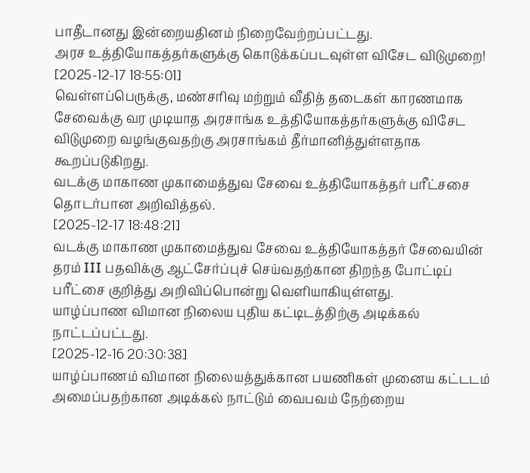பாதீடானது இன்றையதினம் நிறைவேற்றப்பட்டது.
அரச உத்தியோகத்தர்களுக்கு கொடுக்கப்படவுள்ள விசேட விடுமுறை!
[2025-12-17 18:55:01]
வெள்ளப்பெருக்கு, மண்சரிவு மற்றும் வீதித் தடைகள் காரணமாக சேவைக்கு வர முடியாத அரசாங்க உத்தியோகத்தர்களுக்கு விசேட விடுமுறை வழங்குவதற்கு அரசாங்கம் தீர்மானித்துள்ளதாக கூறப்படுகிறது.
வடக்கு மாகாண முகாமைத்துவ சேவை உத்தியோகத்தர் பரீட்சசை தொடர்பான அறிவித்தல்.
[2025-12-17 18:48:21]
வடக்கு மாகாண முகாமைத்துவ சேவை உத்தியோகத்தர் சேவையின் தரம் III பதவிக்கு ஆட்சேர்ப்புச் செய்வதற்கான திறந்த போட்டிப் பரீட்சை குறித்து அறிவிப்பொன்று வெளியாகியுள்ளது.
யாழ்ப்பாண விமான நிலைய புதிய கட்டிடத்திற்கு அடிக்கல் நாட்டப்பட்டது.
[2025-12-16 20:30:38]
யாழ்ப்பாணம் விமான நிலையத்துக்கான பயணிகள் முனைய கட்டடம் அமைப்பதற்கான அடிக்கல் நாட்டும் வைபவம் நேற்றைய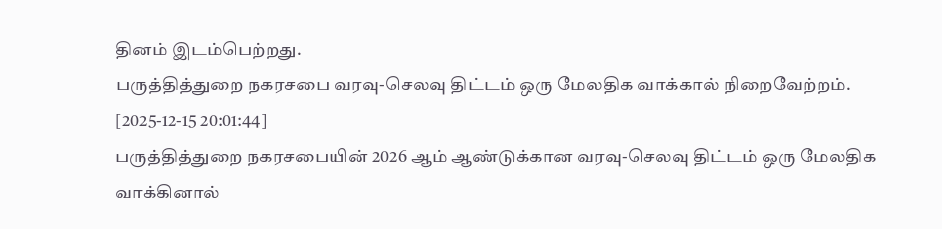தினம் இடம்பெற்றது.
பருத்தித்துறை நகரசபை வரவு-செலவு திட்டம் ஒரு மேலதிக வாக்கால் நிறைவேற்றம்.
[2025-12-15 20:01:44]
பருத்தித்துறை நகரசபையின் 2026 ஆம் ஆண்டுக்கான வரவு-செலவு திட்டம் ஒரு மேலதிக வாக்கினால்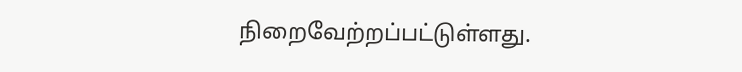நிறைவேற்றப்பட்டுள்ளது.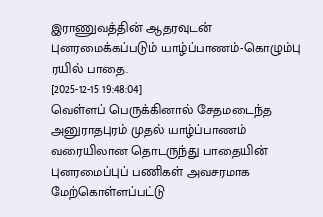இராணுவத்தின் ஆதரவுடன் புனரமைக்கப்படும் யாழ்ப்பாணம்-கொழும்பு ரயில் பாதை.
[2025-12-15 19:48:04]
வெள்ளப் பெருக்கினால் சேதமடைந்த அனுராதபுரம் முதல் யாழ்ப்பாணம் வரையிலான தொடருந்து பாதையின் புனரமைப்புப் பணிகள் அவசரமாக மேற்கொள்ளப்பட்டு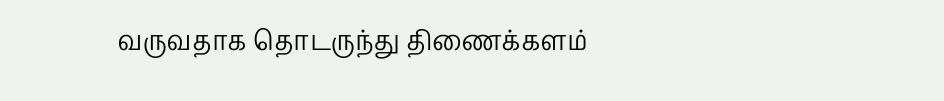வருவதாக தொடருந்து திணைக்களம்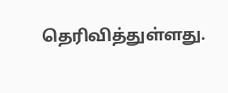தெரிவித்துள்ளது.